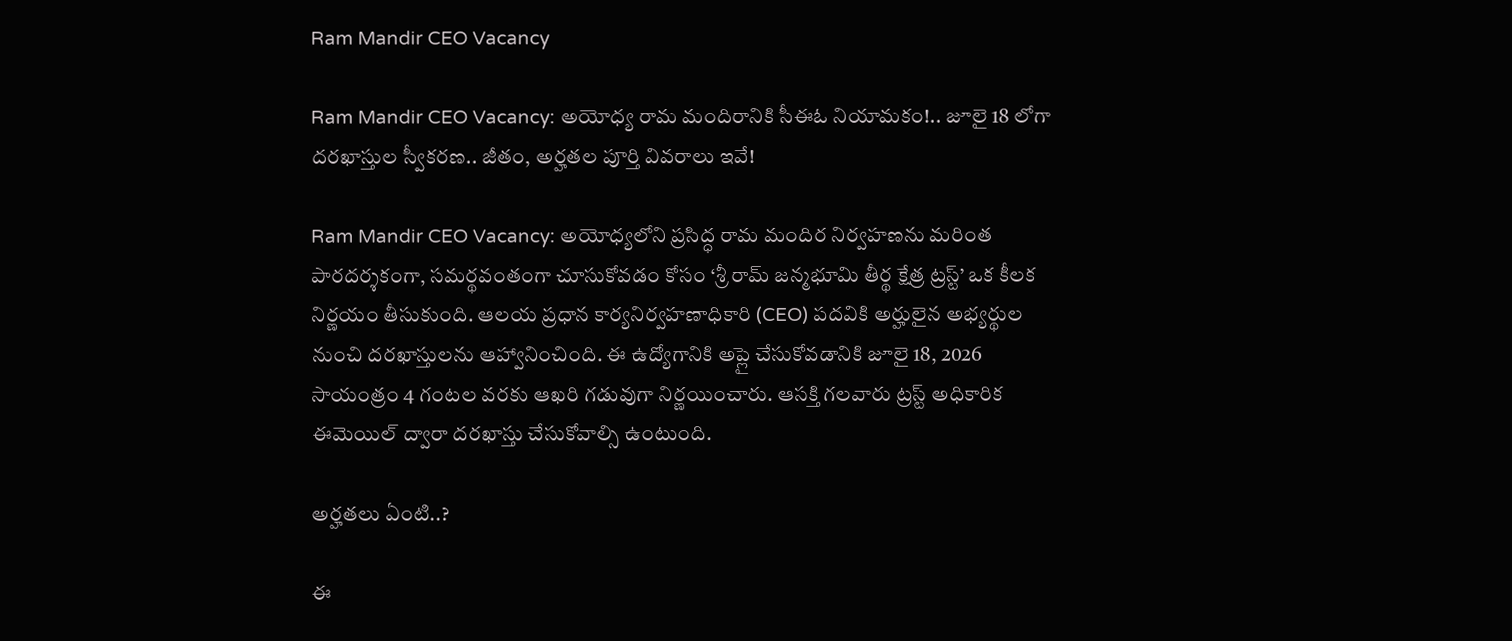Ram Mandir CEO Vacancy

Ram Mandir CEO Vacancy: అయోధ్య రామ మందిరానికి సీఈఓ నియామకం!.. జూలై 18 లోగా దరఖాస్తుల స్వీకరణ.. జీతం, అర్హతల పూర్తి వివరాలు ఇవే!

Ram Mandir CEO Vacancy: అయోధ్యలోని ప్రసిద్ధ రామ మందిర నిర్వహణను మరింత పారదర్శకంగా, సమర్థవంతంగా చూసుకోవడం కోసం ‘శ్రీ రామ్ జన్మభూమి తీర్థ క్షేత్ర ట్రస్ట్’ ఒక కీలక నిర్ణయం తీసుకుంది. ఆలయ ప్రధాన కార్యనిర్వహణాధికారి (CEO) పదవికి అర్హులైన అభ్యర్థుల నుంచి దరఖాస్తులను ఆహ్వానించింది. ఈ ఉద్యోగానికి అప్లై చేసుకోవడానికి జూలై 18, 2026 సాయంత్రం 4 గంటల వరకు ఆఖరి గడువుగా నిర్ణయించారు. ఆసక్తి గలవారు ట్రస్ట్ అధికారిక ఈమెయిల్ ద్వారా దరఖాస్తు చేసుకోవాల్సి ఉంటుంది.

అర్హతలు ఏంటి..?

ఈ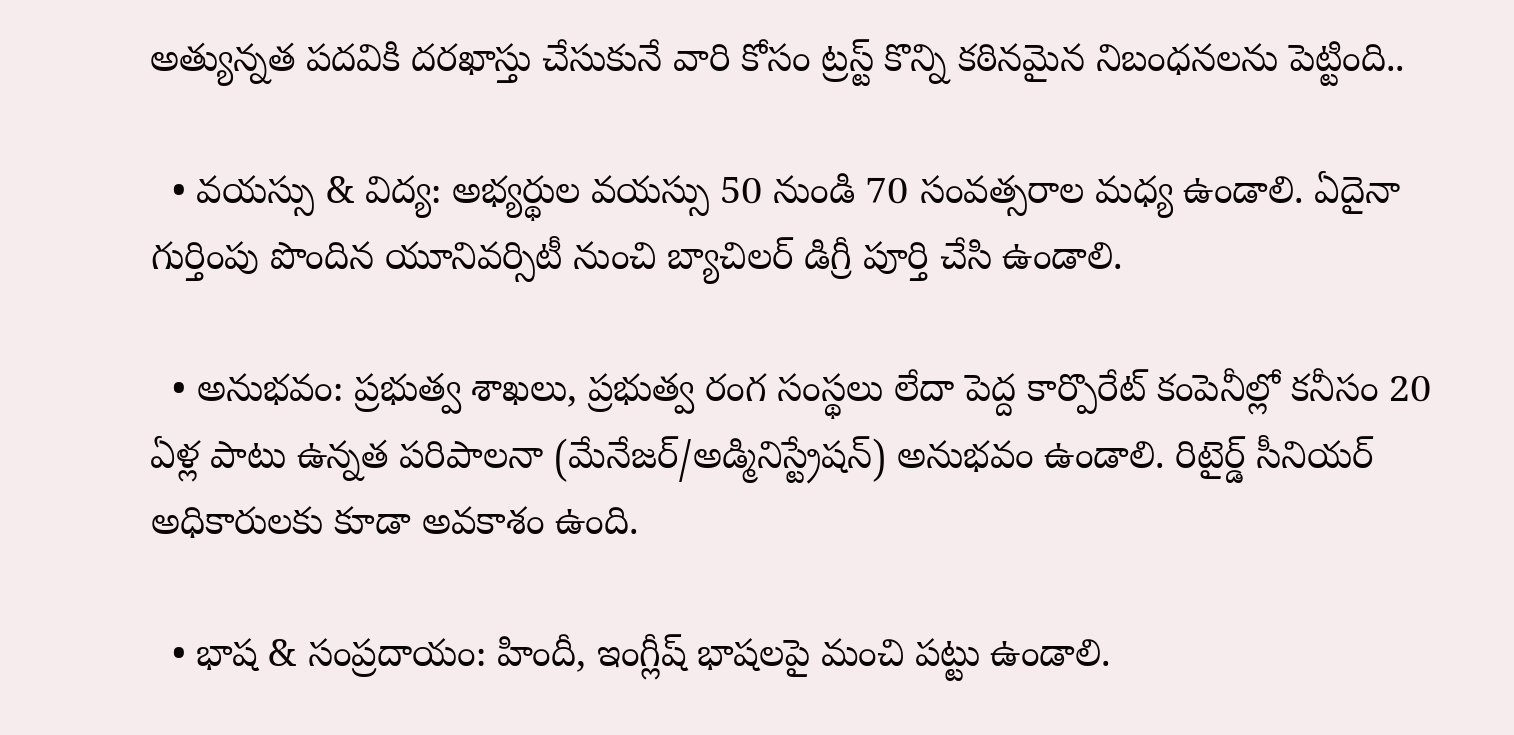అత్యున్నత పదవికి దరఖాస్తు చేసుకునే వారి కోసం ట్రస్ట్ కొన్ని కఠినమైన నిబంధనలను పెట్టింది..

  • వయస్సు & విద్య: అభ్యర్థుల వయస్సు 50 నుండి 70 సంవత్సరాల మధ్య ఉండాలి. ఏదైనా గుర్తింపు పొందిన యూనివర్సిటీ నుంచి బ్యాచిలర్ డిగ్రీ పూర్తి చేసి ఉండాలి.

  • అనుభవం: ప్రభుత్వ శాఖలు, ప్రభుత్వ రంగ సంస్థలు లేదా పెద్ద కార్పొరేట్ కంపెనీల్లో కనీసం 20 ఏళ్ల పాటు ఉన్నత పరిపాలనా (మేనేజర్/అడ్మినిస్ట్రేషన్) అనుభవం ఉండాలి. రిటైర్డ్ సీనియర్ అధికారులకు కూడా అవకాశం ఉంది.

  • భాష & సంప్రదాయం: హిందీ, ఇంగ్లీష్ భాషలపై మంచి పట్టు ఉండాలి.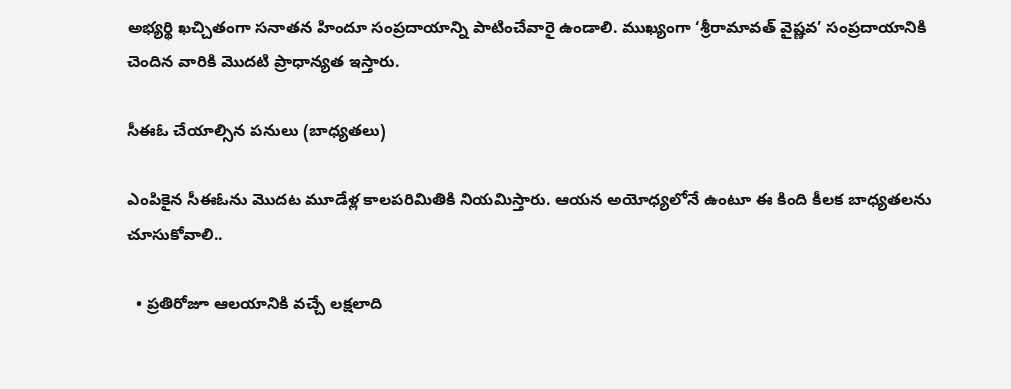అభ్యర్థి ఖచ్చితంగా సనాతన హిందూ సంప్రదాయాన్ని పాటించేవారై ఉండాలి. ముఖ్యంగా ‘శ్రీరామావత్ వైష్ణవ’ సంప్రదాయానికి చెందిన వారికి మొదటి ప్రాధాన్యత ఇస్తారు.

సీఈఓ చేయాల్సిన పనులు (బాధ్యతలు)

ఎంపికైన సీఈఓను మొదట మూడేళ్ల కాలపరిమితికి నియమిస్తారు. ఆయన అయోధ్యలోనే ఉంటూ ఈ కింది కీలక బాధ్యతలను చూసుకోవాలి..

  • ప్రతిరోజూ ఆలయానికి వచ్చే లక్షలాది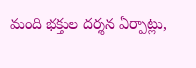మంది భక్తుల దర్శన ఏర్పాట్లు,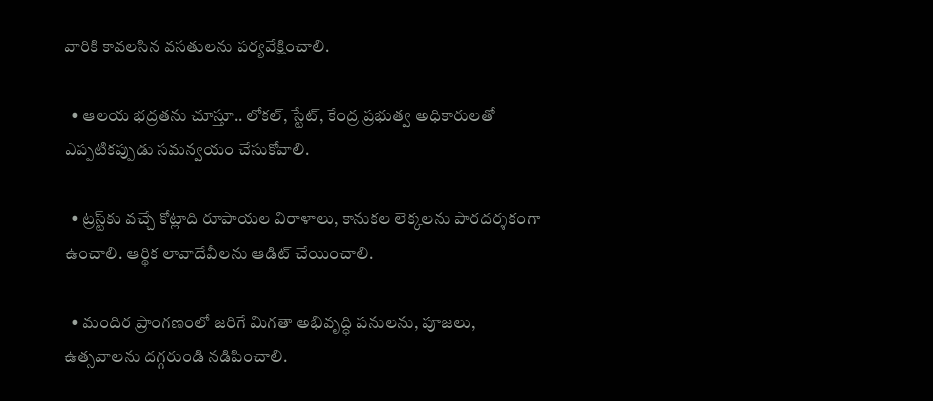వారికి కావలసిన వసతులను పర్యవేక్షించాలి.

  • ఆలయ భద్రతను చూస్తూ.. లోకల్, స్టేట్, కేంద్ర ప్రభుత్వ అధికారులతో ఎప్పటికప్పుడు సమన్వయం చేసుకోవాలి.

  • ట్రస్ట్‌కు వచ్చే కోట్లాది రూపాయల విరాళాలు, కానుకల లెక్కలను పారదర్శకంగా ఉంచాలి. ఆర్థిక లావాదేవీలను ఆడిట్ చేయించాలి.

  • మందిర ప్రాంగణంలో జరిగే మిగతా అభివృద్ధి పనులను, పూజలు, ఉత్సవాలను దగ్గరుండి నడిపించాలి.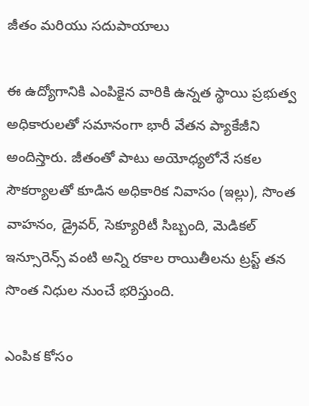జీతం మరియు సదుపాయాలు

ఈ ఉద్యోగానికి ఎంపికైన వారికి ఉన్నత స్థాయి ప్రభుత్వ అధికారులతో సమానంగా భారీ వేతన ప్యాకేజీని అందిస్తారు. జీతంతో పాటు అయోధ్యలోనే సకల సౌకర్యాలతో కూడిన అధికారిక నివాసం (ఇల్లు), సొంత వాహనం, డ్రైవర్, సెక్యూరిటీ సిబ్బంది, మెడికల్ ఇన్సూరెన్స్ వంటి అన్ని రకాల రాయితీలను ట్రస్ట్ తన సొంత నిధుల నుంచే భరిస్తుంది.

ఎంపిక కోసం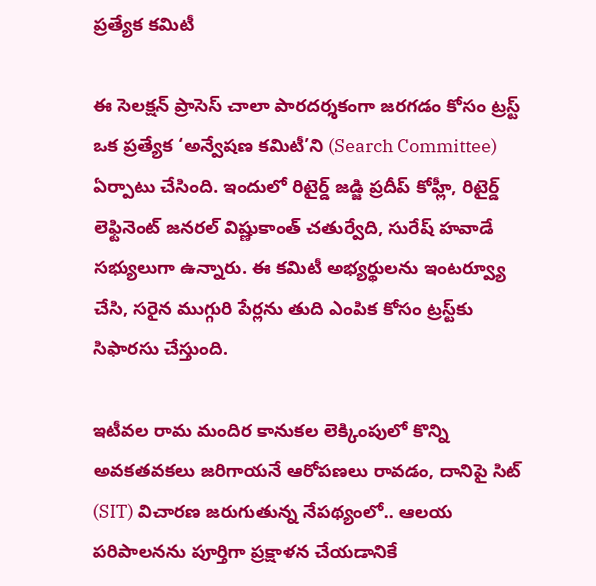ప్రత్యేక కమిటీ

ఈ సెలక్షన్ ప్రాసెస్ చాలా పారదర్శకంగా జరగడం కోసం ట్రస్ట్ ఒక ప్రత్యేక ‘అన్వేషణ కమిటీ’ని (Search Committee) ఏర్పాటు చేసింది. ఇందులో రిటైర్డ్ జడ్జి ప్రదీప్ కోహ్లీ, రిటైర్డ్ లెఫ్టినెంట్ జనరల్ విష్ణుకాంత్ చతుర్వేది, సురేష్ హవాడే సభ్యులుగా ఉన్నారు. ఈ కమిటీ అభ్యర్థులను ఇంటర్వ్యూ చేసి, సరైన ముగ్గురి పేర్లను తుది ఎంపిక కోసం ట్రస్ట్‌కు సిఫారసు చేస్తుంది.

ఇటీవల రామ మందిర కానుకల లెక్కింపులో కొన్ని అవకతవకలు జరిగాయనే ఆరోపణలు రావడం, దానిపై సిట్ (SIT) విచారణ జరుగుతున్న నేపథ్యంలో.. ఆలయ పరిపాలనను పూర్తిగా ప్రక్షాళన చేయడానికే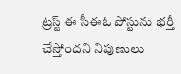ట్రస్ట్ ఈ సీఈఓ పోస్టును భర్తీ చేస్తోందని నిపుణులు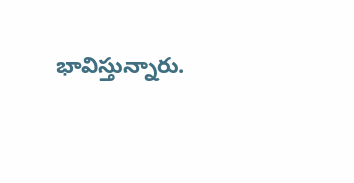భావిస్తున్నారు.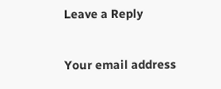Leave a Reply

Your email address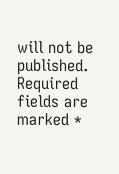will not be published. Required fields are marked *